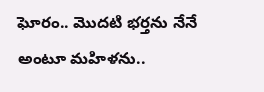ఘోరం.. మొదటి భర్తను నేనే అంటూ మహిళను..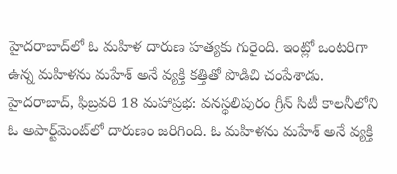హైదరాబాద్‌లో ఓ మహిళ దారుణ హత్యకు గురైంది. ఇంట్లో ఒంటరిగా ఉన్న మహిళను మహేశ్ అనే వ్యక్తి కత్తితో పొడిచి చంపేశాడు. హైదరాబాద్, ఫిబ్రవరి 18 మహాప్రభ: వనస్థలిపురం గ్రీన్ సిటీ కాలనీలోని ఓ అపార్ట్‌మెంట్‌లో దారుణం జరిగింది. ఓ మహిళను మహేశ్ అనే వ్యక్తి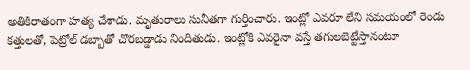అతికిరాతంగా హత్య చేశాడు. మృతురాలు సునీతగా గుర్తించారు. ఇంట్లో ఎవరూ లేని సమయంలో రెండు కత్తులతో, పెట్రోల్ డబ్బాతో చొరబడ్డాడు నిందితుడు. ఇంట్లోకి ఎవరైనా వస్తే తగులబెట్టేస్తానంటూ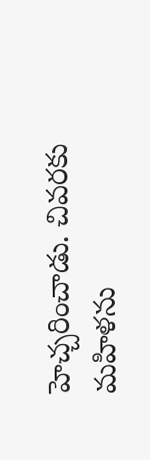హెచ్చరించాడు. చివరకు మహిళను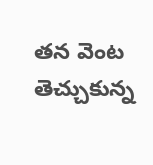తన వెంట తెచ్చుకున్న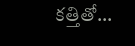కత్తితో...